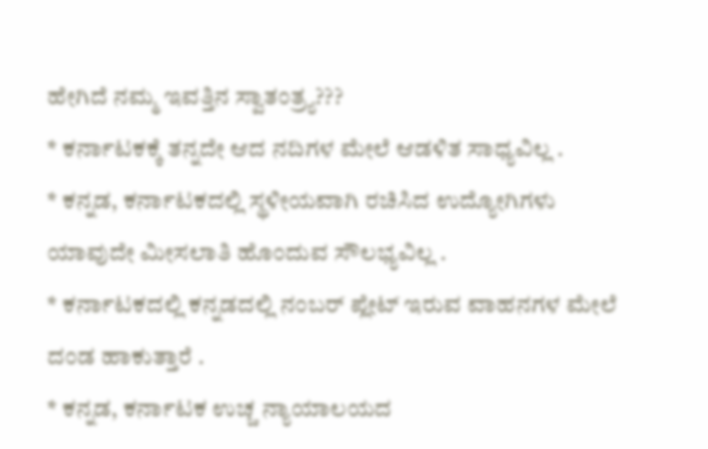ಹೇಗಿದೆ ನಮ್ಮ ಇವತ್ತಿನ ಸ್ವಾತಂತ್ರ್ಯ???
* ಕರ್ನಾಟಕಕ್ಕೆ ತನ್ನದೇ ಆದ ನದಿಗಳ ಮೇಲೆ ಆಡಳಿತ ಸಾಧ್ಯವಿಲ್ಲ .
* ಕನ್ನಡ, ಕರ್ನಾಟಕದಲ್ಲಿ ಸ್ಥಳೀಯವಾಗಿ ರಚಿಸಿದ ಉದ್ಯೋಗಿಗಳು ಯಾವುದೇ ಮೀಸಲಾತಿ ಹೊಂದುವ ಸೌಲಭ್ಯವಿಲ್ಲ .
* ಕರ್ನಾಟಕದಲ್ಲಿ ಕನ್ನಡದಲ್ಲಿ ನಂಬರ್ ಪ್ಲೇಟ್ ಇರುವ ವಾಹನಗಳ ಮೇಲೆ ದಂಡ ಹಾಕುತ್ತಾರೆ .
* ಕನ್ನಡ, ಕರ್ನಾಟಕ ಉಚ್ಚ ನ್ಯಾಯಾಲಯದ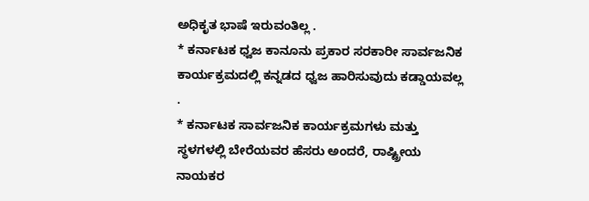ಅಧಿಕೃತ ಭಾಷೆ ಇರುವಂತಿಲ್ಲ .
* ಕರ್ನಾಟಕ ಧ್ವಜ ಕಾನೂನು ಪ್ರಕಾರ ಸರಕಾರೀ ಸಾರ್ವಜನಿಕ ಕಾರ್ಯಕ್ರಮದಲ್ಲಿ ಕನ್ನಡದ ಧ್ವಜ ಹಾರಿಸುವುದು ಕಡ್ಡಾಯವಲ್ಲ .
* ಕರ್ನಾಟಕ ಸಾರ್ವಜನಿಕ ಕಾರ್ಯಕ್ರಮಗಳು ಮತ್ತು ಸ್ಥಳಗಳಲ್ಲಿ ಬೇರೆಯವರ ಹೆಸರು ಅಂದರೆ, ರಾಷ್ಟ್ರೀಯ ನಾಯಕರ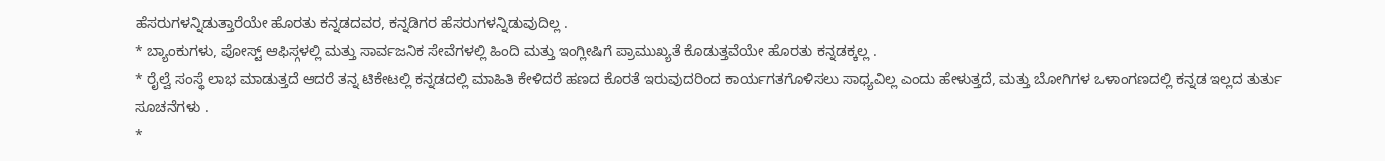ಹೆಸರುಗಳನ್ನಿಡುತ್ತಾರೆಯೇ ಹೊರತು ಕನ್ನಡದವರ, ಕನ್ನಡಿಗರ ಹೆಸರುಗಳನ್ನಿಡುವುದಿಲ್ಲ .
* ಬ್ಯಾಂಕುಗಳು, ಪೋಸ್ಟ್ ಆಫಿಸ್ಗಳಲ್ಲಿ ಮತ್ತು ಸಾರ್ವಜನಿಕ ಸೇವೆಗಳಲ್ಲಿ ಹಿಂದಿ ಮತ್ತು ಇಂಗ್ಲೀಷಿಗೆ ಪ್ರಾಮುಖ್ಯತೆ ಕೊಡುತ್ತವೆಯೇ ಹೊರತು ಕನ್ನಡಕ್ಕಲ್ಲ .
* ರೈಲ್ವೆ ಸಂಸ್ಥೆ ಲಾಭ ಮಾಡುತ್ತದೆ ಆದರೆ ತನ್ನ ಟಿಕೇಟಲ್ಲಿ ಕನ್ನಡದಲ್ಲಿ ಮಾಹಿತಿ ಕೇಳಿದರೆ ಹಣದ ಕೊರತೆ ಇರುವುದರಿಂದ ಕಾರ್ಯಗತಗೊಳಿಸಲು ಸಾಧ್ಯವಿಲ್ಲ ಎಂದು ಹೇಳುತ್ತದೆ, ಮತ್ತು ಬೋಗಿಗಳ ಒಳಾಂಗಣದಲ್ಲಿ ಕನ್ನಡ ಇಲ್ಲದ ತುರ್ತು ಸೂಚನೆಗಳು .
*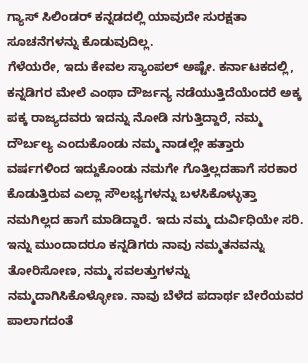ಗ್ಯಾಸ್ ಸಿಲಿಂಡರ್ ಕನ್ನಡದಲ್ಲಿ ಯಾವುದೇ ಸುರಕ್ಷತಾ ಸೂಚನೆಗಳನ್ನು ಕೊಡುವುದಿಲ್ಲ.
ಗೆಳೆಯರೇ, ಇದು ಕೇವಲ ಸ್ಯಾಂಪಲ್ ಅಷ್ಟೇ. ಕರ್ನಾಟಕದಲ್ಲಿ, ಕನ್ನಡಿಗರ ಮೇಲೆ ಎಂಥಾ ದೌರ್ಜನ್ಯ ನಡೆಯುತ್ತಿದೆಯೆಂದರೆ ಅಕ್ಕ ಪಕ್ಕ ರಾಜ್ಯದವರು ಇದನ್ನು ನೋಡಿ ನಗುತ್ತಿದ್ದಾರೆ, ನಮ್ಮ ದೌರ್ಬಲ್ಯ ಎಂದುಕೊಂಡು ನಮ್ಮ ನಾಡಲ್ಲೇ ಹತ್ತಾರು ವರ್ಷಗಳಿಂದ ಇದ್ದುಕೊಂಡು ನಮಗೇ ಗೊತ್ತಿಲ್ಲದಹಾಗೆ ಸರಕಾರ ಕೊಡುತ್ತಿರುವ ಎಲ್ಲಾ ಸೌಲಭ್ಯಗಳನ್ನು ಬಳಸಿಕೊಳ್ಳುತ್ತಾ ನಮಗಿಲ್ಲದ ಹಾಗೆ ಮಾಡಿದ್ದಾರೆ. ಇದು ನಮ್ಮ ದುರ್ವಿಧಿಯೇ ಸರಿ.
ಇನ್ನು ಮುಂದಾದರೂ ಕನ್ನಡಿಗರು ನಾವು ನಮ್ಮತನವನ್ನು ತೋರಿಸೋಣ, ನಮ್ಮ ಸವಲತ್ತುಗಳನ್ನು ನಮ್ಮದಾಗಿಸಿಕೊಳ್ಳೋಣ. ನಾವು ಬೆಳೆದ ಪದಾರ್ಥ ಬೇರೆಯವರ ಪಾಲಾಗದಂತೆ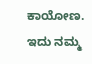ಕಾಯೋಣ. ಇದು ನಮ್ಮ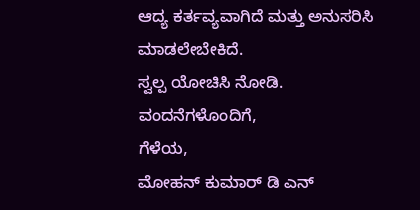ಆದ್ಯ ಕರ್ತವ್ಯವಾಗಿದೆ ಮತ್ತು ಅನುಸರಿಸಿ ಮಾಡಲೇಬೇಕಿದೆ.
ಸ್ವಲ್ಪ ಯೋಚಿಸಿ ನೋಡಿ.
ವಂದನೆಗಳೊಂದಿಗೆ,
ಗೆಳೆಯ,
ಮೋಹನ್ ಕುಮಾರ್ ಡಿ ಎನ್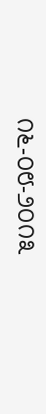೧೬-೦೮-೨೦೧೩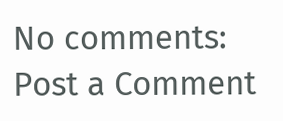No comments:
Post a Comment